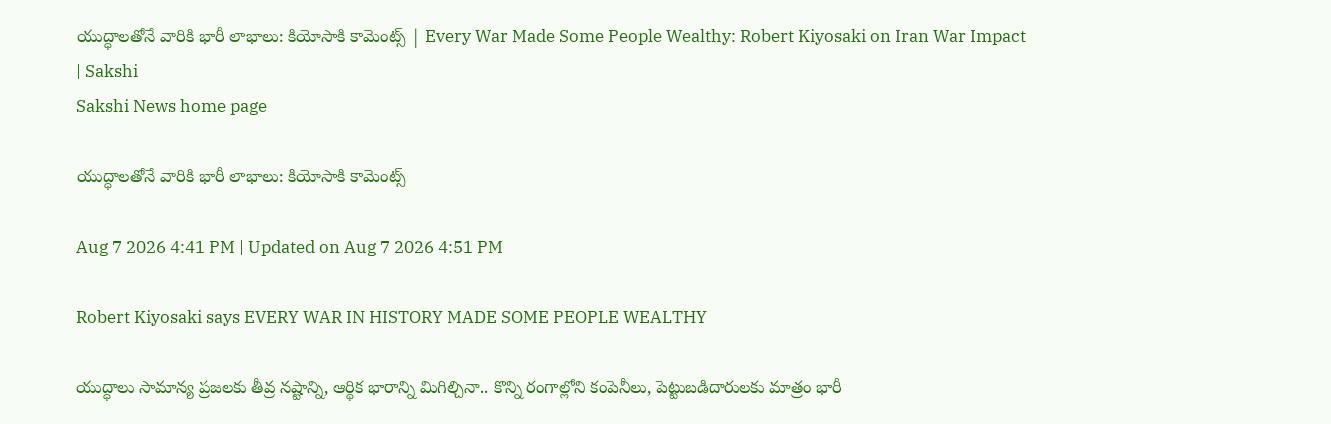యుద్ధాలతోనే వారికి భారీ లాభాలు: కియోసాకి కామెంట్స్‌ | Every War Made Some People Wealthy: Robert Kiyosaki on Iran War Impact | Sakshi
Sakshi News home page

యుద్ధాలతోనే వారికి భారీ లాభాలు: కియోసాకి కామెంట్స్‌

Aug 7 2026 4:41 PM | Updated on Aug 7 2026 4:51 PM

Robert Kiyosaki says EVERY WAR IN HISTORY MADE SOME PEOPLE WEALTHY

యుద్ధాలు సామాన్య ప్రజలకు తీవ్ర నష్టాన్ని, ఆర్థిక భారాన్ని మిగిల్చినా.. కొన్ని రంగాల్లోని కంపెనీలు, పెట్టుబడిదారులకు మాత్రం భారీ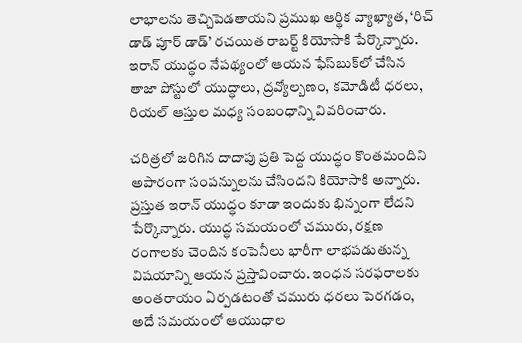లాభాలను తెచ్చిపెడతాయని ప్రముఖ ఆర్థిక వ్యాఖ్యాత, ‘రిచ్‌ డాడ్‌ పూర్‌ డాడ్‌’ రచయిత రాబర్ట్‌ కియోసాకి పేర్కొన్నారు. ఇరాన్‌ యుద్ధం నేపథ్యంలో ఆయన ఫేస్‌బుక్‌లో చేసిన తాజా పోస్టులో యుద్ధాలు, ద్రవ్యోల్బణం, కమోడిటీ ధరలు, రియల్‌ ఆస్తుల మధ్య సంబంధాన్ని వివరించారు.

చరిత్రలో జరిగిన దాదాపు ప్రతి పెద్ద యుద్ధం కొంతమందిని అపారంగా సంపన్నులను చేసిందని కియోసాకి అన్నారు. ప్రస్తుత ఇరాన్‌ యుద్ధం కూడా ఇందుకు భిన్నంగా లేదని పేర్కొన్నారు. యుద్ధ సమయంలో చమురు, రక్షణ రంగాలకు చెందిన కంపెనీలు భారీగా లాభపడుతున్న విషయాన్ని ఆయన ప్రస్తావించారు. ఇంధన సరఫరాలకు అంతరాయం ఏర్పడటంతో చమురు ధరలు పెరగడం, అదే సమయంలో ఆయుధాల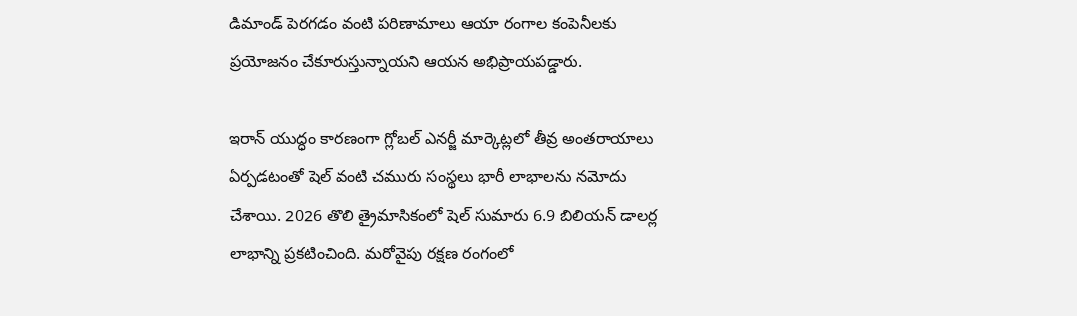డిమాండ్‌ పెరగడం వంటి పరిణామాలు ఆయా రంగాల కంపెనీలకు ప్రయోజనం చేకూరుస్తున్నాయని ఆయన అభిప్రాయపడ్డారు.

ఇరాన్‌ యుద్ధం కారణంగా గ్లోబల్‌ ఎనర్జీ మార్కెట్లలో తీవ్ర అంతరాయాలు ఏర్పడటంతో షెల్‌ వంటి చమురు సంస్థలు భారీ లాభాలను నమోదు చేశాయి. 2026 తొలి త్రైమాసికంలో షెల్‌ సుమారు 6.9 బిలియన్‌ డాలర్ల లాభాన్ని ప్రకటించింది. మరోవైపు రక్షణ రంగంలో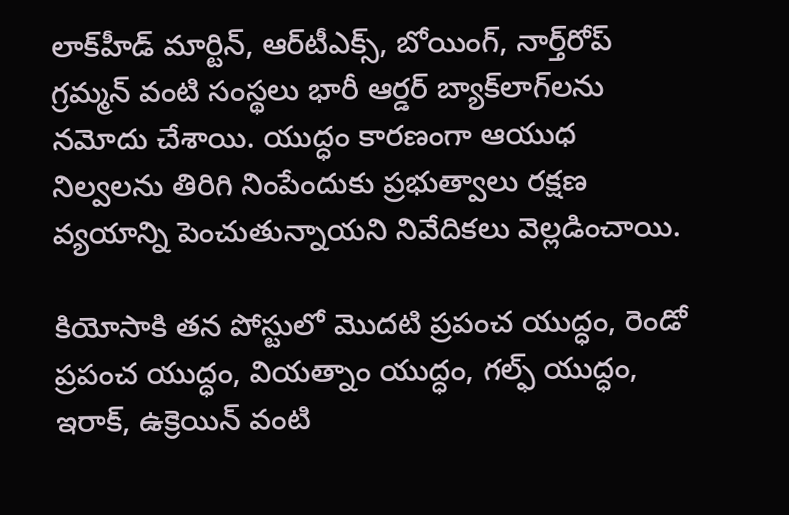లాక్‌హీడ్‌ మార్టిన్‌, ఆర్‌టీఎక్స్‌, బోయింగ్‌, నార్త్‌రోప్‌ గ్రమ్మన్‌ వంటి సంస్థలు భారీ ఆర్డర్‌ బ్యాక్‌లాగ్‌లను నమోదు చేశాయి. యుద్ధం కారణంగా ఆయుధ నిల్వలను తిరిగి నింపేందుకు ప్రభుత్వాలు రక్షణ వ్యయాన్ని పెంచుతున్నాయని నివేదికలు వెల్లడించాయి.

కియోసాకి తన పోస్టులో మొదటి ప్రపంచ యుద్ధం, రెండో ప్రపంచ యుద్ధం, వియత్నాం యుద్ధం, గల్ఫ్‌ యుద్ధం, ఇరాక్‌, ఉక్రెయిన్‌ వంటి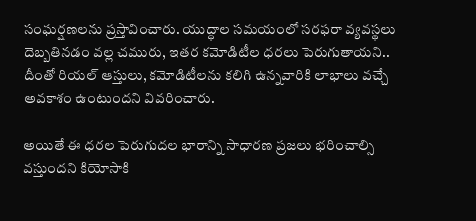సంఘర్షణలను ప్రస్తావించారు. యుద్ధాల సమయంలో సరఫరా వ్యవస్థలు దెబ్బతినడం వల్ల చమురు, ఇతర కమోడిటీల ధరలు పెరుగుతాయని.. దీంతో రియల్‌ ఆస్తులు, కమోడిటీలను కలిగి ఉన్నవారికి లాభాలు వచ్చే అవకాశం ఉంటుందని వివరించారు.

అయితే ఈ ధరల పెరుగుదల భారాన్ని సాధారణ ప్రజలు భరించాల్సి వస్తుందని కియోసాకి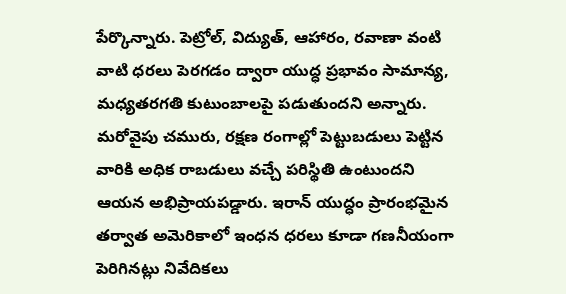పేర్కొన్నారు. పెట్రోల్‌, విద్యుత్‌, ఆహారం, రవాణా వంటి వాటి ధరలు పెరగడం ద్వారా యుద్ధ ప్రభావం సామాన్య, మధ్యతరగతి కుటుంబాలపై పడుతుందని అన్నారు. మరోవైపు చమురు, రక్షణ రంగాల్లో పెట్టుబడులు పెట్టిన వారికి అధిక రాబడులు వచ్చే పరిస్థితి ఉంటుందని ఆయన అభిప్రాయపడ్డారు. ఇరాన్‌ యుద్ధం ప్రారంభమైన తర్వాత అమెరికాలో ఇంధన ధరలు కూడా గణనీయంగా పెరిగినట్లు నివేదికలు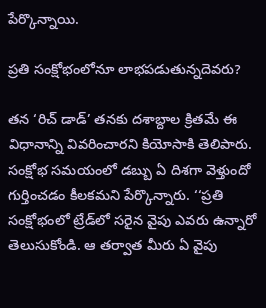పేర్కొన్నాయి.

ప్రతి సంక్షోభంలోనూ లాభపడుతున్నదెవరు?

తన ‘రిచ్‌ డాడ్‌’ తనకు దశాబ్దాల క్రితమే ఈ విధానాన్ని వివరించారని కియోసాకి తెలిపారు. సంక్షోభ సమయంలో డబ్బు ఏ దిశగా వెళ్తుందో గుర్తించడం కీలకమని పేర్కొన్నారు. ‘‘ప్రతి సంక్షోభంలో ట్రేడ్‌లో సరైన వైపు ఎవరు ఉన్నారో తెలుసుకోండి. ఆ తర్వాత మీరు ఏ వైపు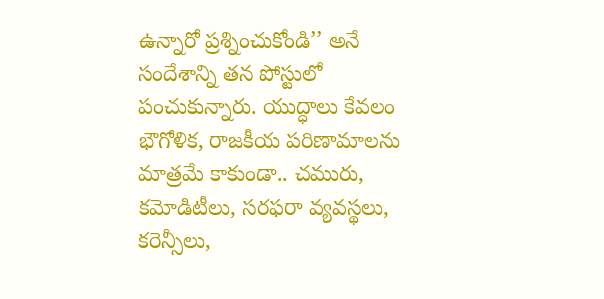ఉన్నారో ప్రశ్నించుకోండి’’ అనే సందేశాన్ని తన పోస్టులో పంచుకున్నారు. యుద్ధాలు కేవలం భౌగోళిక, రాజకీయ పరిణామాలను మాత్రమే కాకుండా.. చమురు, కమోడిటీలు, సరఫరా వ్యవస్థలు, కరెన్సీలు,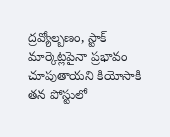ద్రవ్యోల్బణం, స్టాక్‌ మార్కెట్లపైనా ప్రభావం చూపుతాయని కియోసాకి తన పోస్టులో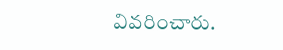వివరించారు.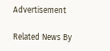Advertisement

Related News By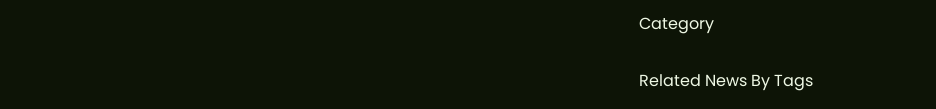Category

Related News By Tags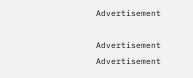Advertisement

Advertisement
Advertisement